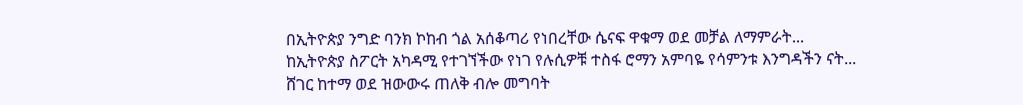በኢትዮጵያ ንግድ ባንክ ኮከብ ጎል አሰቆጣሪ የነበረቸው ሴናፍ ዋቁማ ወደ መቻል ለማምራት...
ከኢትዮጵያ ስፖርት አካዳሚ የተገኘችው የነገ የሉሲዎቹ ተስፋ ሮማን አምባዬ የሳምንቱ እንግዳችን ናት...
ሸገር ከተማ ወደ ዝውውሩ ጠለቅ ብሎ መግባት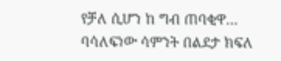የቻለ ሲሆን ከ ግብ ጠባቂዋ...
ባሳለፍነው ሳምንት በልደታ ክፍለ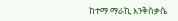ከተማ ማራኪ እንቅስቃሴ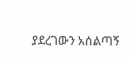ያደረገውን አሰልጣኝ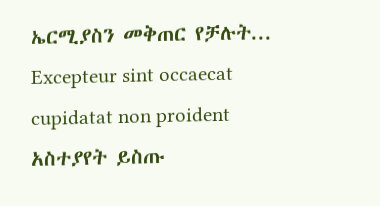ኤርሚያስን መቅጠር የቻሉት...
Excepteur sint occaecat cupidatat non proident
አስተያየት ይስጡ